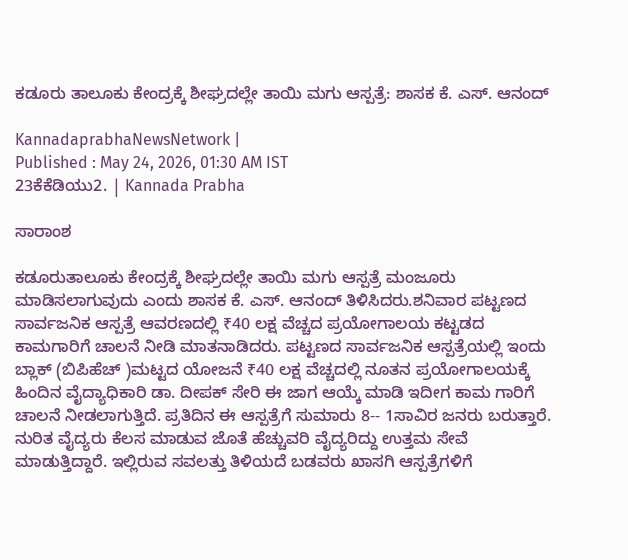ಕಡೂರು ತಾಲೂಕು ಕೇಂದ್ರಕ್ಕೆ ಶೀಘ್ರದಲ್ಲೇ ತಾಯಿ ಮಗು ಆಸ್ಪತ್ರೆ: ಶಾಸಕ ಕೆ. ಎಸ್. ಆನಂದ್

KannadaprabhaNewsNetwork |
Published : May 24, 2026, 01:30 AM IST
23ಕೆಕೆಡಿಯು2. | Kannada Prabha

ಸಾರಾಂಶ

ಕಡೂರುತಾಲೂಕು ಕೇಂದ್ರಕ್ಕೆ ಶೀಘ್ರದಲ್ಲೇ ತಾಯಿ ಮಗು ಆಸ್ಪತ್ರೆ ಮಂಜೂರು ಮಾಡಿಸಲಾಗುವುದು ಎಂದು ಶಾಸಕ ಕೆ. ಎಸ್. ಆನಂದ್ ತಿಳಿಸಿದರು.ಶನಿವಾರ ಪಟ್ಟಣದ ಸಾರ್ವಜನಿಕ ಆಸ್ಪತ್ರೆ ಆವರಣದಲ್ಲಿ ₹40 ಲಕ್ಷ ವೆಚ್ಚದ ಪ್ರಯೋಗಾಲಯ ಕಟ್ಟಡದ ಕಾಮಗಾರಿಗೆ ಚಾಲನೆ ನೀಡಿ ಮಾತನಾಡಿದರು. ಪಟ್ಟಣದ ಸಾರ್ವಜನಿಕ ಆಸ್ಪತ್ರೆಯಲ್ಲಿ ಇಂದು ಬ್ಲಾಕ್ (ಬಿಪಿಹೆಚ್ )ಮಟ್ಟದ ಯೋಜನೆ ₹40 ಲಕ್ಷ ವೆಚ್ಚದಲ್ಲಿ ನೂತನ ಪ್ರಯೋಗಾಲಯಕ್ಕೆ ಹಿಂದಿನ ವೈದ್ಯಾಧಿಕಾರಿ ಡಾ. ದೀಪಕ್ ಸೇರಿ ಈ ಜಾಗ ಆಯ್ಕೆ ಮಾಡಿ ಇದೀಗ ಕಾಮ ಗಾರಿಗೆ ಚಾಲನೆ ನೀಡಲಾಗುತ್ತಿದೆ. ಪ್ರತಿದಿನ ಈ ಆಸ್ಪತ್ರೆಗೆ ಸುಮಾರು 8-- 1ಸಾವಿರ ಜನರು ಬರುತ್ತಾರೆ. ನುರಿತ ವೈದ್ಯರು ಕೆಲಸ ಮಾಡುವ ಜೊತೆ ಹೆಚ್ಚುವರಿ ವೈದ್ಯರಿದ್ದು ಉತ್ತಮ ಸೇವೆ ಮಾಡುತ್ತಿದ್ದಾರೆ. ಇಲ್ಲಿರುವ ಸವಲತ್ತು ತಿಳಿಯದೆ ಬಡವರು ಖಾಸಗಿ ಆಸ್ಪತ್ರೆಗಳಿಗೆ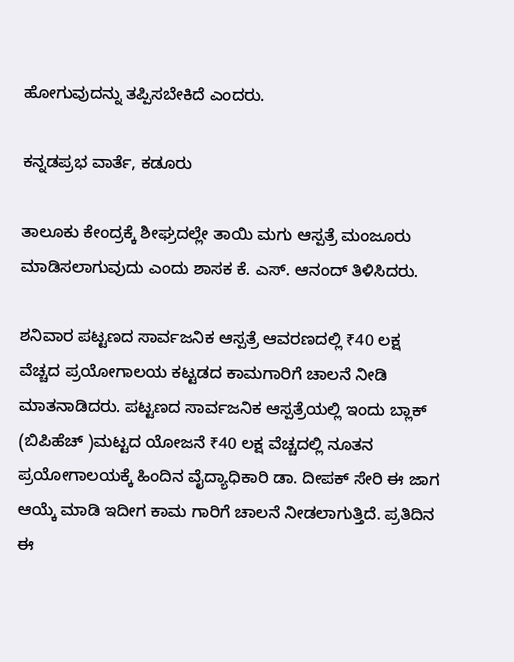ಹೋಗುವುದನ್ನು ತಪ್ಪಿಸಬೇಕಿದೆ ಎಂದರು.

ಕನ್ನಡಪ್ರಭ ವಾರ್ತೆ, ಕಡೂರು

ತಾಲೂಕು ಕೇಂದ್ರಕ್ಕೆ ಶೀಘ್ರದಲ್ಲೇ ತಾಯಿ ಮಗು ಆಸ್ಪತ್ರೆ ಮಂಜೂರು ಮಾಡಿಸಲಾಗುವುದು ಎಂದು ಶಾಸಕ ಕೆ. ಎಸ್. ಆನಂದ್ ತಿಳಿಸಿದರು.

ಶನಿವಾರ ಪಟ್ಟಣದ ಸಾರ್ವಜನಿಕ ಆಸ್ಪತ್ರೆ ಆವರಣದಲ್ಲಿ ₹40 ಲಕ್ಷ ವೆಚ್ಚದ ಪ್ರಯೋಗಾಲಯ ಕಟ್ಟಡದ ಕಾಮಗಾರಿಗೆ ಚಾಲನೆ ನೀಡಿ ಮಾತನಾಡಿದರು. ಪಟ್ಟಣದ ಸಾರ್ವಜನಿಕ ಆಸ್ಪತ್ರೆಯಲ್ಲಿ ಇಂದು ಬ್ಲಾಕ್ (ಬಿಪಿಹೆಚ್ )ಮಟ್ಟದ ಯೋಜನೆ ₹40 ಲಕ್ಷ ವೆಚ್ಚದಲ್ಲಿ ನೂತನ ಪ್ರಯೋಗಾಲಯಕ್ಕೆ ಹಿಂದಿನ ವೈದ್ಯಾಧಿಕಾರಿ ಡಾ. ದೀಪಕ್ ಸೇರಿ ಈ ಜಾಗ ಆಯ್ಕೆ ಮಾಡಿ ಇದೀಗ ಕಾಮ ಗಾರಿಗೆ ಚಾಲನೆ ನೀಡಲಾಗುತ್ತಿದೆ. ಪ್ರತಿದಿನ ಈ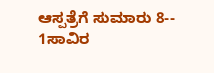ಆಸ್ಪತ್ರೆಗೆ ಸುಮಾರು 8-- 1ಸಾವಿರ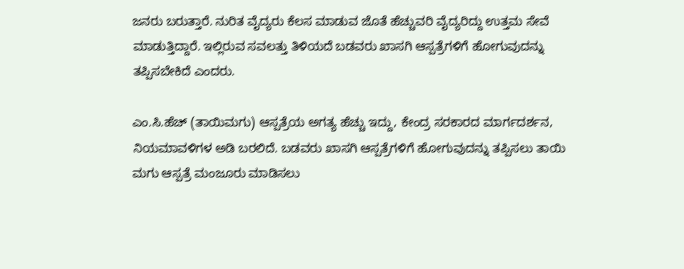ಜನರು ಬರುತ್ತಾರೆ. ನುರಿತ ವೈದ್ಯರು ಕೆಲಸ ಮಾಡುವ ಜೊತೆ ಹೆಚ್ಚುವರಿ ವೈದ್ಯರಿದ್ದು ಉತ್ತಮ ಸೇವೆ ಮಾಡುತ್ತಿದ್ದಾರೆ. ಇಲ್ಲಿರುವ ಸವಲತ್ತು ತಿಳಿಯದೆ ಬಡವರು ಖಾಸಗಿ ಆಸ್ಪತ್ರೆಗಳಿಗೆ ಹೋಗುವುದನ್ನು ತಪ್ಪಿಸಬೇಕಿದೆ ಎಂದರು.

ಎಂ.ಸಿ.ಹೆಚ್ (ತಾಯಿಮಗು) ಆಸ್ಪತ್ರೆಯ ಅಗತ್ಯ ಹೆಚ್ಚು ಇದ್ದು, ಕೇಂದ್ರ ಸರಕಾರದ ಮಾರ್ಗದರ್ಶನ, ನಿಯಮಾವಳಿಗಳ ಅಡಿ ಬರಲಿದೆ. ಬಡವರು ಖಾಸಗಿ ಆಸ್ಪತ್ರೆಗಳಿಗೆ ಹೋಗುವುದನ್ನು ತಪ್ಪಿಸಲು ತಾಯಿ ಮಗು ಆಸ್ಪತ್ರೆ ಮಂಜೂರು ಮಾಡಿಸಲು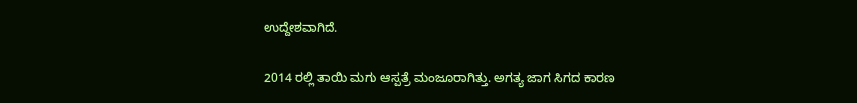ಉದ್ದೇಶವಾಗಿದೆ.

2014 ರಲ್ಲಿ ತಾಯಿ ಮಗು ಆಸ್ಪತ್ರೆ ಮಂಜೂರಾಗಿತ್ತು. ಅಗತ್ಯ ಜಾಗ ಸಿಗದ ಕಾರಣ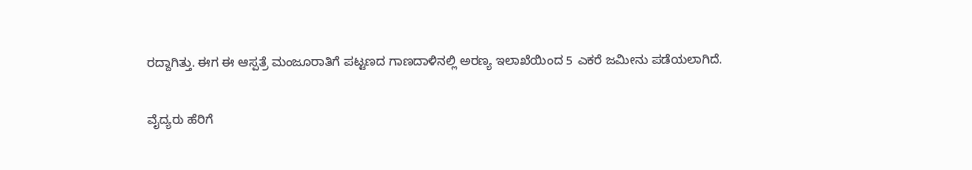ರದ್ದಾಗಿತ್ತು. ಈಗ ಈ ಆಸ್ಪತ್ರೆ ಮಂಜೂರಾತಿಗೆ ಪಟ್ಟಣದ ಗಾಣದಾಳಿನಲ್ಲಿ ಅರಣ್ಯ ಇಲಾಖೆಯಿಂದ 5 ಎಕರೆ ಜಮೀನು ಪಡೆಯಲಾಗಿದೆ.

ವೈದ್ಯರು ಹೆರಿಗೆ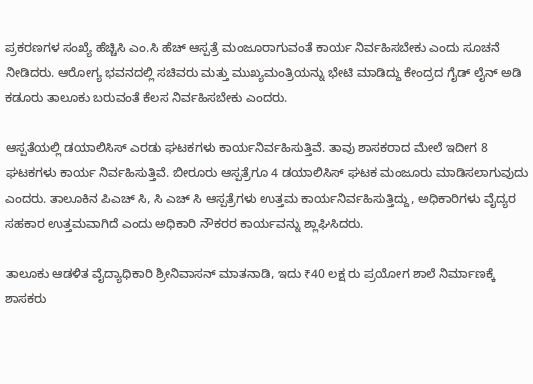ಪ್ರಕರಣಗಳ ಸಂಖ್ಯೆ ಹೆಚ್ಚಿಸಿ ಎಂ.ಸಿ ಹೆಚ್ ಆಸ್ಪತ್ರೆ ಮಂಜೂರಾಗುವಂತೆ ಕಾರ್ಯ ನಿರ್ವಹಿಸಬೇಕು ಎಂದು ಸೂಚನೆ ನೀಡಿದರು. ಆರೋಗ್ಯ ಭವನದಲ್ಲಿ ಸಚಿವರು ಮತ್ತು ಮುಖ್ಯಮಂತ್ರಿಯನ್ನು ಭೇಟಿ ಮಾಡಿದ್ದು ಕೇಂದ್ರದ ಗೈಡ್ ಲೈನ್ ಅಡಿ ಕಡೂರು ತಾಲೂಕು ಬರುವಂತೆ ಕೆಲಸ ನಿರ್ವಹಿಸಬೇಕು ಎಂದರು.

ಆಸ್ಪತೆಯಲ್ಲಿ ಡಯಾಲಿಸಿಸ್ ಎರಡು ಘಟಕಗಳು ಕಾರ್ಯನಿರ್ವಹಿಸುತ್ತಿವೆ. ತಾವು ಶಾಸಕರಾದ ಮೇಲೆ ಇದೀಗ 8 ಘಟಕಗಳು ಕಾರ್ಯ ನಿರ್ವಹಿಸುತ್ತಿವೆ. ಬೀರೂರು ಆಸ್ಪತ್ರೆಗೂ 4 ಡಯಾಲಿಸಿಸ್ ಘಟಕ ಮಂಜೂರು ಮಾಡಿಸಲಾಗುವುದು ಎಂದರು. ತಾಲೂಕಿನ ಪಿಎಚ್ ಸಿ, ಸಿ ಎಚ್ ಸಿ ಆಸ್ಪತ್ರೆಗಳು ಉತ್ತಮ ಕಾರ್ಯನಿರ್ವಹಿಸುತ್ತಿದ್ದು, ಅಧಿಕಾರಿಗಳು ವೈದ್ಯರ ಸಹಕಾರ ಉತ್ತಮವಾಗಿದೆ ಎಂದು ಅಧಿಕಾರಿ ನೌಕರರ ಕಾರ್ಯವನ್ನು ಶ್ಲಾಘಿಸಿದರು.

ತಾಲೂಕು ಆಡಳಿತ ವೈದ್ಯಾಧಿಕಾರಿ ಶ್ರೀನಿವಾಸನ್ ಮಾತನಾಡಿ, ಇದು ₹40 ಲಕ್ಷ ರು ಪ್ರಯೋಗ ಶಾಲೆ ನಿರ್ಮಾಣಕ್ಕೆ ಶಾಸಕರು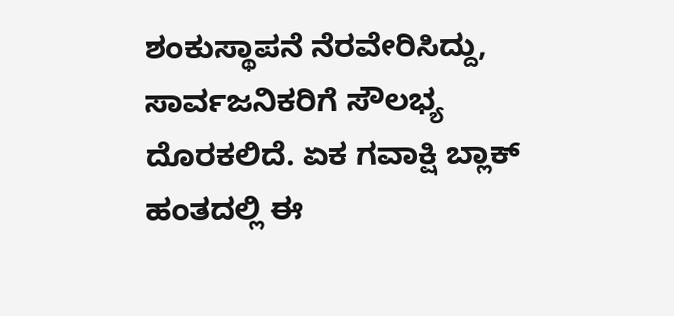ಶಂಕುಸ್ಥಾಪನೆ ನೆರವೇರಿಸಿದ್ದು, ಸಾರ್ವಜನಿಕರಿಗೆ ಸೌಲಭ್ಯ ದೊರಕಲಿದೆ. ಏಕ ಗವಾಕ್ಷಿ ಬ್ಲಾಕ್ ಹಂತದಲ್ಲಿ ಈ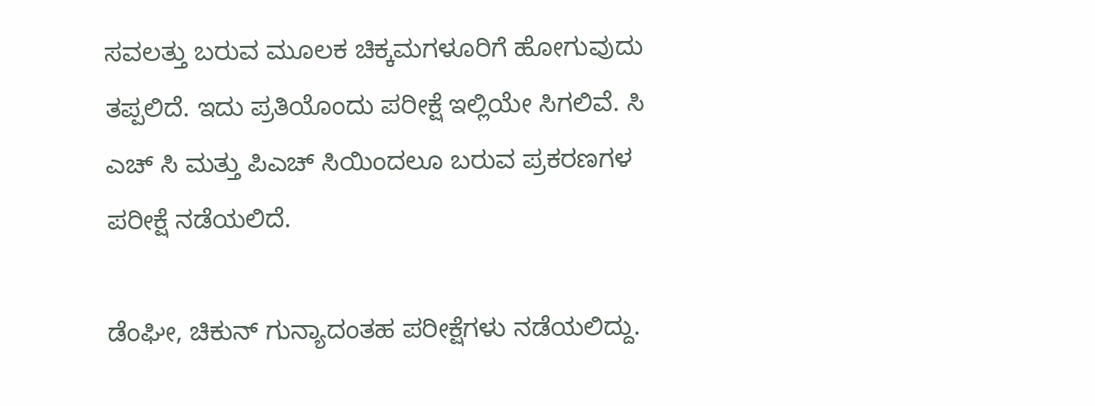ಸವಲತ್ತು ಬರುವ ಮೂಲಕ ಚಿಕ್ಕಮಗಳೂರಿಗೆ ಹೋಗುವುದು ತಪ್ಪಲಿದೆ. ಇದು ಪ್ರತಿಯೊಂದು ಪರೀಕ್ಷೆ ಇಲ್ಲಿಯೇ ಸಿಗಲಿವೆ. ಸಿ ಎಚ್ ಸಿ ಮತ್ತು ಪಿಎಚ್ ಸಿಯಿಂದಲೂ ಬರುವ ಪ್ರಕರಣಗಳ ಪರೀಕ್ಷೆ ನಡೆಯಲಿದೆ.

ಡೆಂಘೀ, ಚಿಕುನ್ ಗುನ್ಯಾದಂತಹ ಪರೀಕ್ಷೆಗಳು ನಡೆಯಲಿದ್ದು.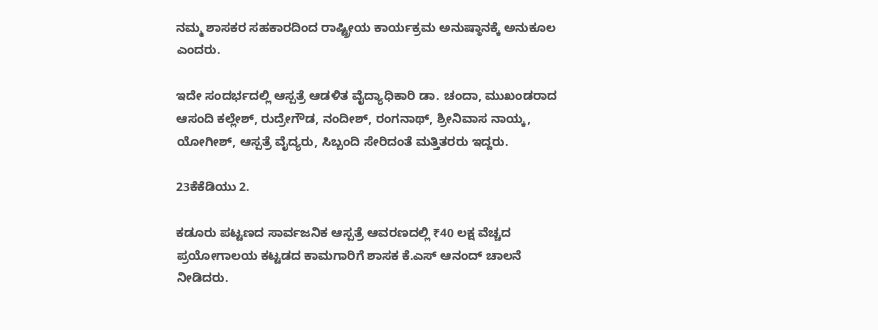ನಮ್ಮ ಶಾಸಕರ ಸಹಕಾರದಿಂದ ರಾಷ್ಟ್ರೀಯ ಕಾರ್ಯಕ್ರಮ ಅನುಷ್ಠಾನಕ್ಕೆ ಅನುಕೂಲ ಎಂದರು.

ಇದೇ ಸಂದರ್ಭದಲ್ಲಿ ಆಸ್ಪತ್ರೆ ಆಡಳಿತ ವೈದ್ಯಾಧಿಕಾರಿ ಡಾ. ಚಂದಾ, ಮುಖಂಡರಾದ ಆಸಂದಿ ಕಲ್ಲೇಶ್, ರುದ್ರೇಗೌಡ, ನಂದೀಶ್, ರಂಗನಾಥ್, ಶ್ರೀನಿವಾಸ ನಾಯ್ಕ, ಯೋಗೀಶ್, ಆಸ್ಪತ್ರೆ ವೈದ್ಯರು, ಸಿಬ್ಬಂದಿ ಸೇರಿದಂತೆ ಮತ್ತಿತರರು ಇದ್ದರು.

23ಕೆಕೆಡಿಯು 2.

ಕಡೂರು ಪಟ್ಟಣದ ಸಾರ್ವಜನಿಕ ಆಸ್ಪತ್ರೆ ಆವರಣದಲ್ಲಿ ₹40 ಲಕ್ಷ ವೆಚ್ಚದ ಪ್ರಯೋಗಾಲಯ ಕಟ್ಟಡದ ಕಾಮಗಾರಿಗೆ ಶಾಸಕ ಕೆ.ಎಸ್ ಆನಂದ್ ಚಾಲನೆ ನೀಡಿದರು.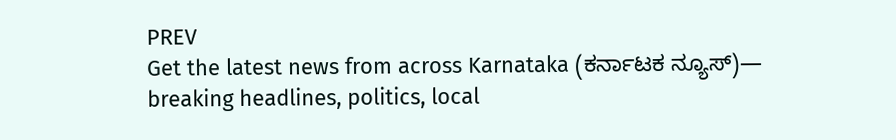PREV
Get the latest news from across Karnataka (ಕರ್ನಾಟಕ ನ್ಯೂಸ್)— breaking headlines, politics, local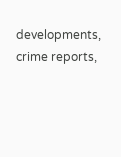developments, crime reports,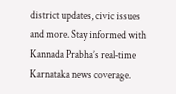district updates, civic issues and more. Stay informed with Kannada Prabha’s real‑time Karnataka news coverage.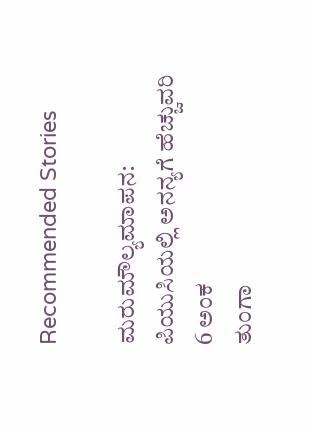Recommended Stories

ಮರುಮೌಲ್ಯಮಾಪನ: ಪಿಯುಸಿಯಲ್ಲಿ ಅನನ್ಯಗೆ ಹೆಚ್ಚುವರಿ 6 ಅಂಕ
ತುಂಗಾ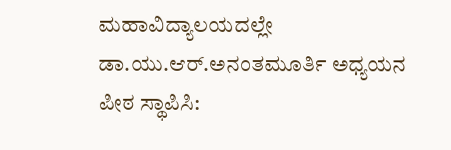ಮಹಾವಿದ್ಯಾಲಯದಲ್ಲೇ ಡಾ.ಯು.ಆರ್.ಅನಂತಮೂರ್ತಿ ಅಧ್ಯಯನ ಪೀಠ ಸ್ಥಾಪಿಸಿ: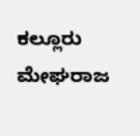ಕಲ್ಲೂರು ಮೇಘರಾಜ